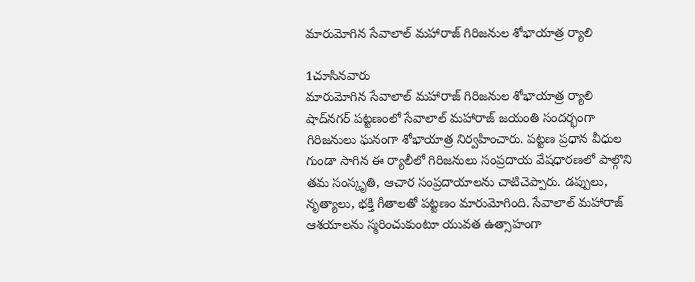మారుమోగిన సేవాలాల్ మహారాజ్ గిరిజనుల శోభాయాత్ర ర్యాలి

1చూసినవారు
మారుమోగిన సేవాలాల్ మహారాజ్ గిరిజనుల శోభాయాత్ర ర్యాలి
షాద్‌నగర్ పట్టణంలో సేవాలాల్ మహారాజ్ జయంతి సందర్భంగా గిరిజనులు ఘనంగా శోభాయాత్ర నిర్వహించారు. పట్టణ ప్రధాన వీధుల గుండా సాగిన ఈ ర్యాలీలో గిరిజనులు సంప్రదాయ వేషధారణలో పాల్గొని తమ సంస్కృతి, ఆచార సంప్రదాయాలను చాటిచెప్పారు. డప్పులు, నృత్యాలు, భక్తి గీతాలతో పట్టణం మారుమోగింది. సేవాలాల్ మహారాజ్ ఆశయాలను స్మరించుకుంటూ యువత ఉత్సాహంగా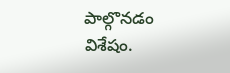పాల్గొనడం విశేషం.